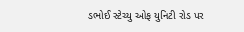ડભોઈ સ્ટેચ્યુ ઓફ યુનિટી રોડ પર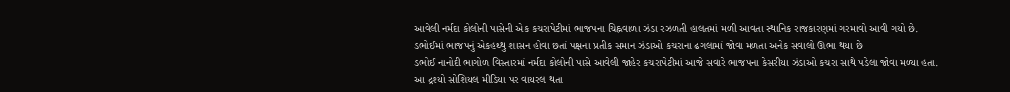આવેલી નર્મદા કોલોની પાસેની એક કચરાપેટીમાં ભાજપના ચિહ્નવાળા ઝંડા રઝળતી હાલતમાં મળી આવતા સ્થાનિક રાજકારણમાં ગરમાવો આવી ગયો છે. ડભોઈમાં ભાજપનું એકહથ્થુ શાસન હોવા છતાં પક્ષના પ્રતીક સમાન ઝંડાઓ કચરાના ઢગલામાં જોવા મળતા અનેક સવાલો ઊભા થયા છે
ડભોઈ નાનોદી ભાગોળ વિસ્તારમાં નર્મદા કોલોની પાસે આવેલી જાહેર કચરાપેટીમાં આજે સવારે ભાજપના કેસરીયા ઝંડાઓ કચરા સાથે પડેલા જોવા મળ્યા હતા. આ દ્રશ્યો સોશિયલ મીડિયા પર વાયરલ થતા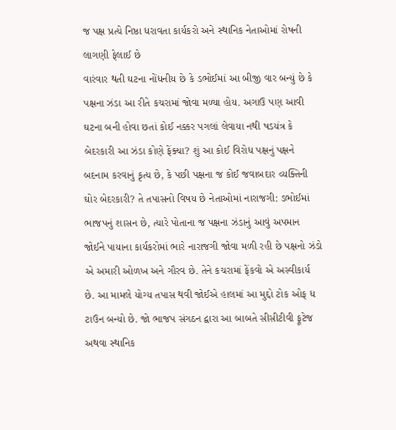જ પક્ષ પ્રત્યે નિષ્ઠા ધરાવતા કાર્યકરો અને સ્થાનિક નેતાઓમાં રોષની લાગણી ફેલાઈ છે
વારંવાર થતી ઘટના નોંધનીય છે કે ડભોઈમાં આ બીજી વાર બન્યું છે કે પક્ષના ઝંડા આ રીતે કચરામાં જોવા મળ્યા હોય. અગાઉ પણ આવી ઘટના બની હોવા છતાં કોઈ નક્કર પગલાં લેવાયા નથી ષડયંત્ર કે બેદરકારી આ ઝંડા કોણે ફેંક્યા? શું આ કોઈ વિરોધ પક્ષનું પક્ષને બદનામ કરવાનું કૃત્ય છે, કે પછી પક્ષના જ કોઈ જવાબદાર વ્યક્તિની ઘોર બેદરકારી? તે તપાસનો વિષય છે નેતાઓમાં નારાજગી: ડભોઈમાં ભાજપનું શાસન છે, ત્યારે પોતાના જ પક્ષના ઝંડાનું આવું અપમાન જોઈને પાયાના કાર્યકરોમાં ભારે નારાજગી જોવા મળી રહી છે પક્ષનો ઝંડો એ અમારી ઓળખ અને ગૌરવ છે. તેને કચરામાં ફેંકવો એ અસ્વીકાર્ય છે. આ મામલે યોગ્ય તપાસ થવી જોઈએ હાલમાં આ મુદ્દો ટોક ઓફ ધ ટાઉન બન્યો છે. જો ભાજપ સંગઠન દ્વારા આ બાબતે સીસીટીવી ફૂટેજ અથવા સ્થાનિક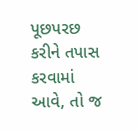પૂછપરછ કરીને તપાસ કરવામાં આવે, તો જ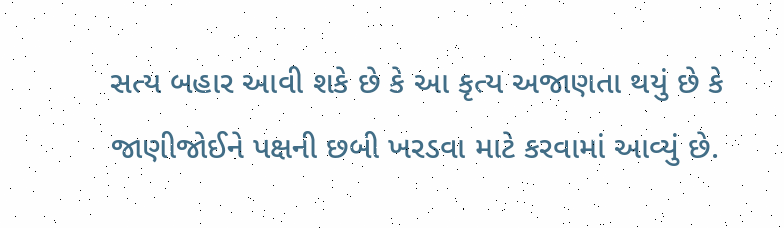સત્ય બહાર આવી શકે છે કે આ કૃત્ય અજાણતા થયું છે કે જાણીજોઈને પક્ષની છબી ખરડવા માટે કરવામાં આવ્યું છે.